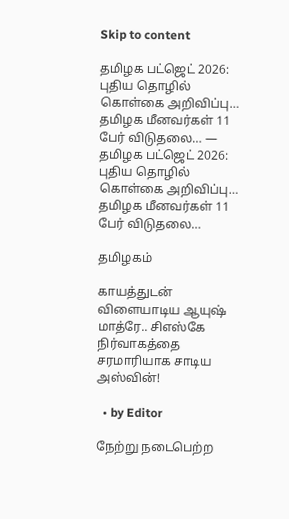Skip to content

தமிழக பட்ஜெட் 2026: புதிய தொழில் கொள்கை அறிவிப்பு… தமிழக மீனவர்கள் 11 பேர் விடுதலை… — தமிழக பட்ஜெட் 2026: புதிய தொழில் கொள்கை அறிவிப்பு… தமிழக மீனவர்கள் 11 பேர் விடுதலை…

தமிழகம்

காயத்துடன் விளையாடிய ஆயுஷ் மாத்ரே.. சிஎஸ்கே நிர்வாகத்தை சரமாரியாக சாடிய அஸ்வின்!

  • by Editor

நேற்று நடைபெற்ற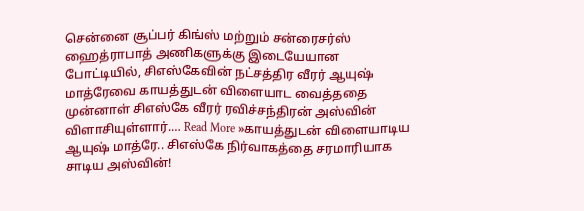சென்னை சூப்பர் கிங்ஸ் மற்றும் சன்ரைசர்ஸ் ஹைத்ராபாத் அணிகளுக்கு இடையேயான போட்டியில், சிஎஸ்கேவின் நட்சத்திர வீரர் ஆயுஷ் மாத்ரேவை காயத்துடன் விளையாட வைத்ததை முன்னாள் சிஎஸ்கே வீரர் ரவிச்சந்திரன் அஸ்வின் விளாசியுள்ளார்.… Read More »காயத்துடன் விளையாடிய ஆயுஷ் மாத்ரே.. சிஎஸ்கே நிர்வாகத்தை சரமாரியாக சாடிய அஸ்வின்!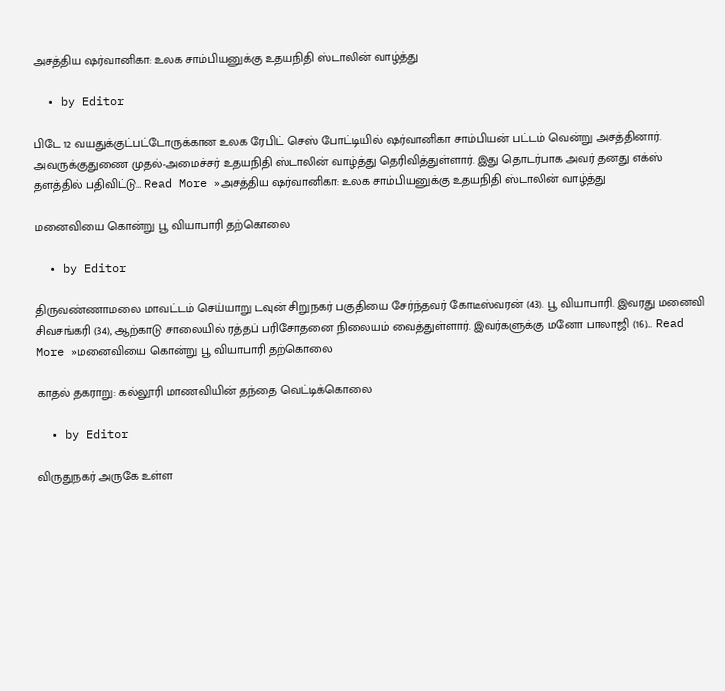அசத்திய ஷர்வானிகா: உலக சாம்பியனுக்கு உதயநிதி ஸ்டாலின் வாழ்த்து

  • by Editor

பிடே 12 வயதுக்குட்பட்டோருக்கான உலக ரேபிட் செஸ் போட்டியில் ஷர்வானிகா சாம்பியன் பட்டம் வென்று அசத்தினார். அவருக்குதுணை முதல்-அமைச்சர் உதயநிதி ஸ்டாலின் வாழ்த்து தெரிவித்துள்ளார். இது தொடர்பாக அவர் தனது எக்ஸ் தளத்தில் பதிவிட்டு… Read More »அசத்திய ஷர்வானிகா: உலக சாம்பியனுக்கு உதயநிதி ஸ்டாலின் வாழ்த்து

மனைவியை கொன்று பூ வியாபாரி தற்கொலை

  • by Editor

திருவண்ணாமலை மாவட்டம் செய்யாறு டவுன் சிறுநகர் பகுதியை சேர்ந்தவர் கோடீஸ்வரன் (43). பூ வியாபாரி. இவரது மனைவி சிவசங்கரி (34), ஆற்காடு சாலையில் ரத்தப் பரிசோதனை நிலையம் வைத்துள்ளார். இவர்களுக்கு மனோ பாலாஜி (16)… Read More »மனைவியை கொன்று பூ வியாபாரி தற்கொலை

காதல் தகராறு: கல்லூரி மாணவியின் தந்தை வெட்டிக்கொலை

  • by Editor

விருதுநகர் அருகே உள்ள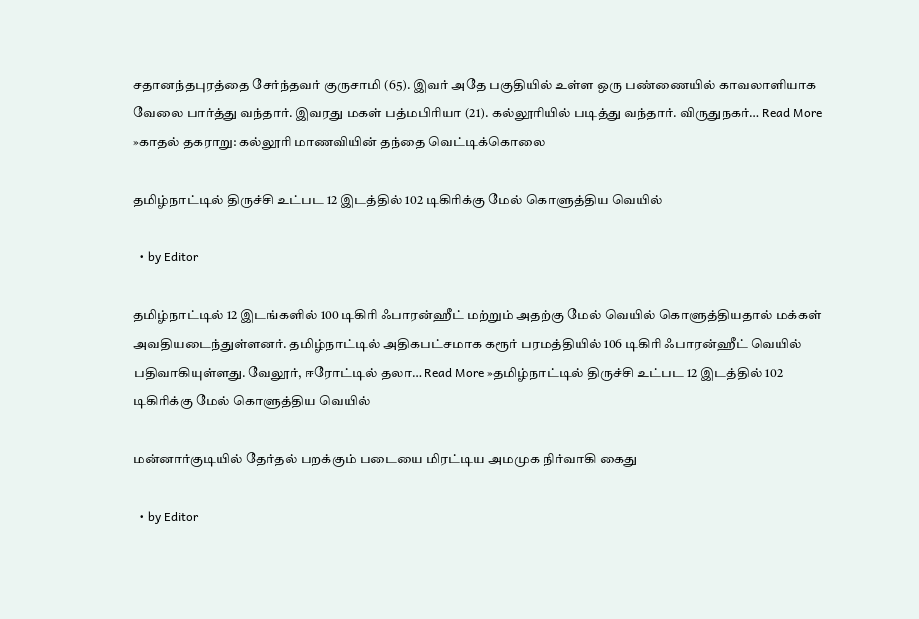சதானந்தபுரத்தை சேர்ந்தவர் குருசாமி (65). இவர் அதே பகுதியில் உள்ள ஒரு பண்ணையில் காவலாளியாக வேலை பார்த்து வந்தார். இவரது மகள் பத்மபிரியா (21). கல்லூரியில் படித்து வந்தார். விருதுநகர்… Read More »காதல் தகராறு: கல்லூரி மாணவியின் தந்தை வெட்டிக்கொலை

தமிழ்நாட்டில் திருச்சி உட்பட 12 இடத்தில் 102 டிகிரிக்கு மேல் கொளுத்திய வெயில்

  • by Editor

தமிழ்நாட்டில் 12 இடங்களில் 100 டிகிரி ஃபாரன்ஹீட் மற்றும் அதற்கு மேல் வெயில் கொளுத்தியதால் மக்கள் அவதியடைந்துள்ளனர். தமிழ்நாட்டில் அதிகபட்சமாக கரூர் பரமத்தியில் 106 டிகிரி ஃபாரன்ஹீட் வெயில் பதிவாகியுள்ளது. வேலூர், ஈரோட்டில் தலா… Read More »தமிழ்நாட்டில் திருச்சி உட்பட 12 இடத்தில் 102 டிகிரிக்கு மேல் கொளுத்திய வெயில்

மன்னார்குடியில் தேர்தல் பறக்கும் படையை மிரட்டிய அமமுக நிர்வாகி கைது

  • by Editor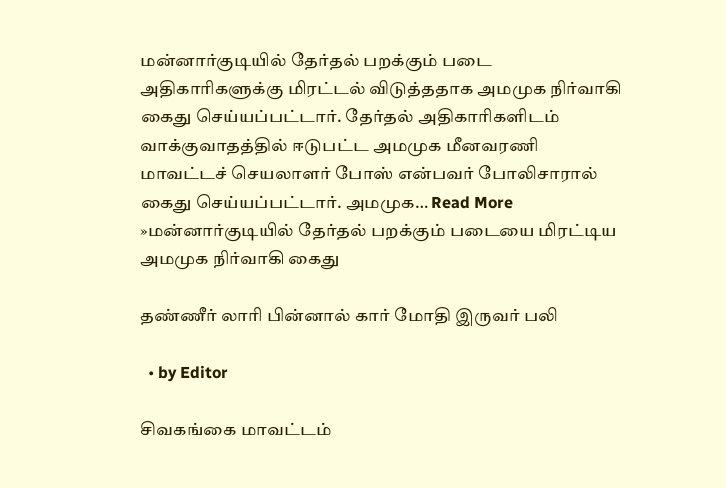மன்னார்குடியில் தேர்தல் பறக்கும் படை அதிகாரிகளுக்கு மிரட்டல் விடுத்ததாக அமமுக நிர்வாகி கைது செய்யப்பட்டார். தேர்தல் அதிகாரிகளிடம் வாக்குவாதத்தில் ஈடுபட்ட அமமுக மீனவரணி மாவட்டச் செயலாளர் போஸ் என்பவர் போலிசாரால் கைது செய்யப்பட்டார். அமமுக… Read More »மன்னார்குடியில் தேர்தல் பறக்கும் படையை மிரட்டிய அமமுக நிர்வாகி கைது

தண்ணீர் லாரி பின்னால் கார் மோதி இருவர் பலி

  • by Editor

சிவகங்கை மாவட்டம்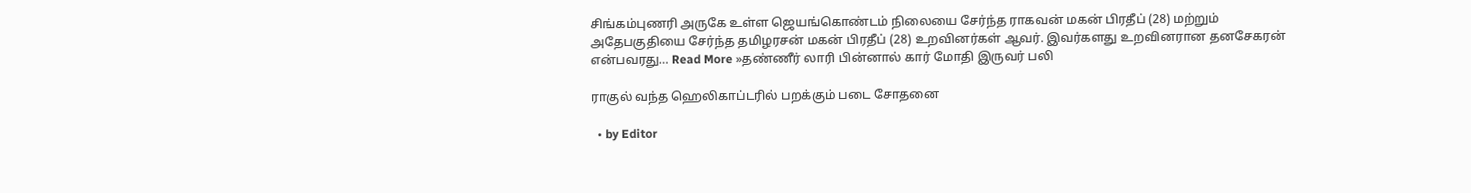சிங்கம்புணரி அருகே உள்ள ஜெயங்கொண்டம் நிலையை சேர்ந்த ராகவன் மகன் பிரதீப் (28) மற்றும் அதேபகுதியை சேர்ந்த தமிழரசன் மகன் பிரதீப் (28) உறவினர்கள் ஆவர். இவர்களது உறவினரான தனசேகரன் என்பவரது… Read More »தண்ணீர் லாரி பின்னால் கார் மோதி இருவர் பலி

ராகுல் வந்த ஹெலிகாப்டரில் பறக்கும் படை சோதனை

  • by Editor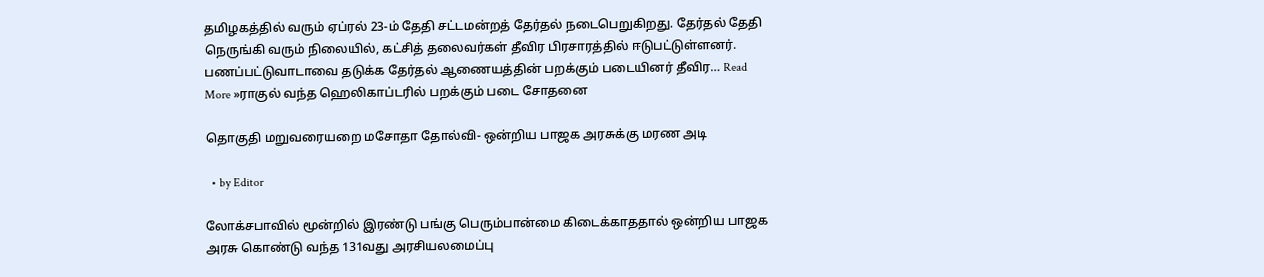தமிழகத்தில் வரும் ஏப்ரல் 23-ம் தேதி சட்டமன்றத் தேர்தல் நடைபெறுகிறது. தேர்தல் தேதி நெருங்கி வரும் நிலையில், கட்சித் தலைவர்கள் தீவிர பிரசாரத்தில் ஈடுபட்டுள்ளனர். பணப்பட்டுவாடாவை தடுக்க தேர்தல் ஆணையத்தின் பறக்கும் படையினர் தீவிர… Read More »ராகுல் வந்த ஹெலிகாப்டரில் பறக்கும் படை சோதனை

தொகுதி மறுவரையறை மசோதா தோல்வி- ஒன்றிய பாஜக அரசுக்கு மரண அடி

  • by Editor

லோக்சபாவில் மூன்றில் இரண்டு பங்கு பெரும்பான்மை கிடைக்காததால் ஒன்றிய பாஜக அரசு கொண்டு வந்த 131வது அரசியலமைப்பு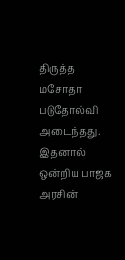திருத்த மசோதா படுதோல்வி அடைந்தது. இதனால் ஒன்றிய பாஜக அரசின்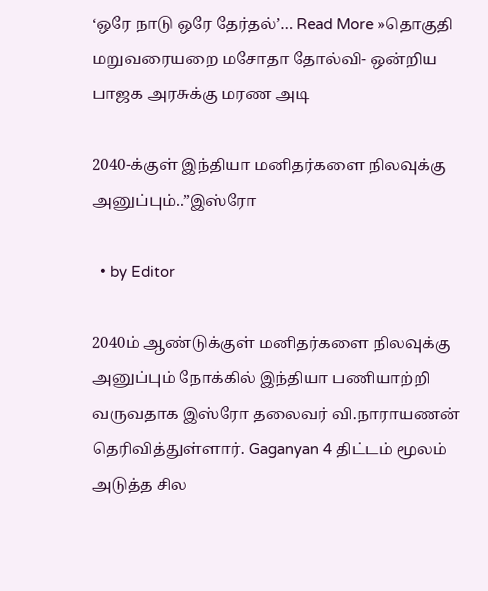‘ஒரே நாடு ஒரே தேர்தல்’… Read More »தொகுதி மறுவரையறை மசோதா தோல்வி- ஒன்றிய பாஜக அரசுக்கு மரண அடி

2040-க்குள் இந்தியா மனிதர்களை நிலவுக்கு அனுப்பும்..”இஸ்ரோ

  • by Editor

2040ம் ஆண்டுக்குள் மனிதர்களை நிலவுக்கு அனுப்பும் நோக்கில் இந்தியா பணியாற்றி வருவதாக இஸ்ரோ தலைவர் வி.நாராயணன் தெரிவித்துள்ளார். Gaganyan 4 திட்டம் மூலம் அடுத்த சில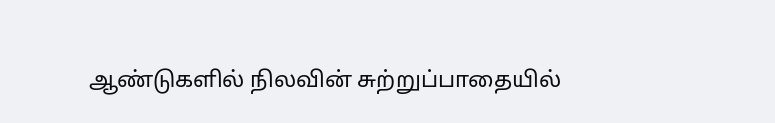ஆண்டுகளில் நிலவின் சுற்றுப்பாதையில்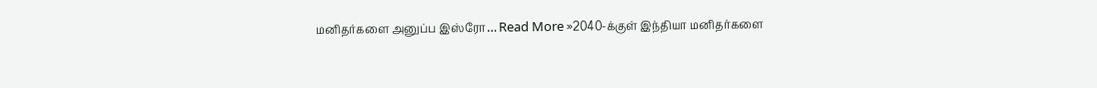மனிதர்களை அனுப்ப இஸ்ரோ… Read More »2040-க்குள் இந்தியா மனிதர்களை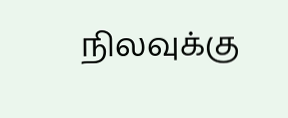நிலவுக்கு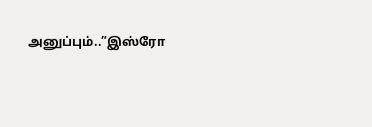அனுப்பும்..”இஸ்ரோ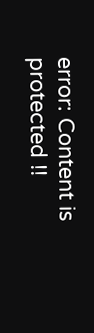error: Content is protected !!